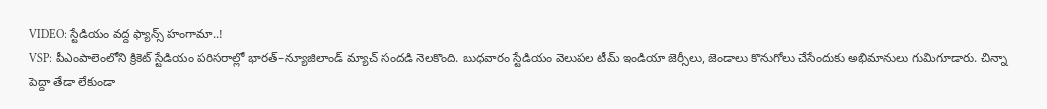VIDEO: స్టేడియం వద్ద ఫ్యాన్స్ హంగామా..!
VSP: పీఎంపాలెంలోని క్రికెట్ స్టేడియం పరిసరాల్లో భారత్–న్యూజిలాండ్ మ్యాచ్ సందడి నెలకొంది. బుధవారం స్టేడియం వెలుపల టీమ్ ఇండియా జెర్సీలు, జెండాలు కొనుగోలు చేసేందుకు అభిమానులు గుమిగూడారు. చిన్నా పెద్దా తేడా లేకుండా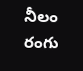నీలం రంగు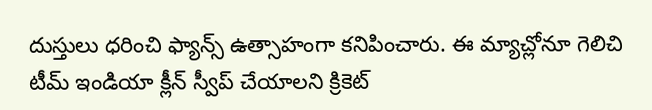దుస్తులు ధరించి ఫ్యాన్స్ ఉత్సాహంగా కనిపించారు. ఈ మ్యాచ్లోనూ గెలిచి టీమ్ ఇండియా క్లీన్ స్వీప్ చేయాలని క్రికెట్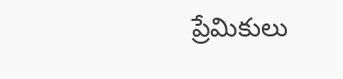ప్రేమికులు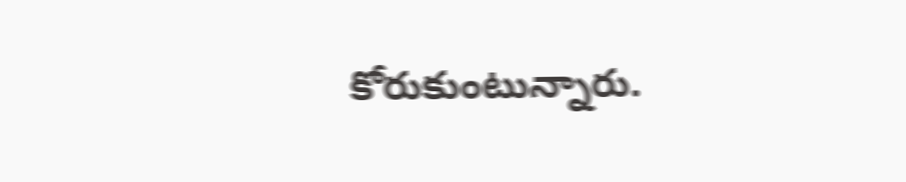కోరుకుంటున్నారు.